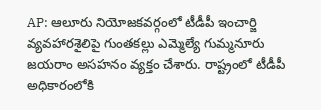AP: ఆలూరు నియోజకవర్గంలో టీడీపీ ఇంచార్జి వ్యవహారశైలిపై గుంతకల్లు ఎమ్మెల్యే గుమ్మనూరు జయరాం అసహనం వ్యక్తం చేశారు. రాష్ట్రంలో టీడీపీ అధికారంలోకి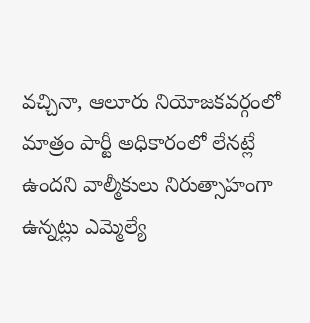వచ్చినా, ఆలూరు నియోజకవర్గంలో మాత్రం పార్టీ అధికారంలో లేనట్లే ఉందని వాల్మీకులు నిరుత్సాహంగా ఉన్నట్లు ఎమ్మెల్యే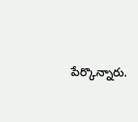పేర్కొన్నారు.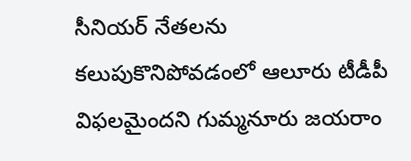సీనియర్ నేతలను కలుపుకొనిపోవడంలో ఆలూరు టీడీపీ విఫలమైందని గుమ్మనూరు జయరాం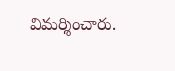విమర్శించారు.